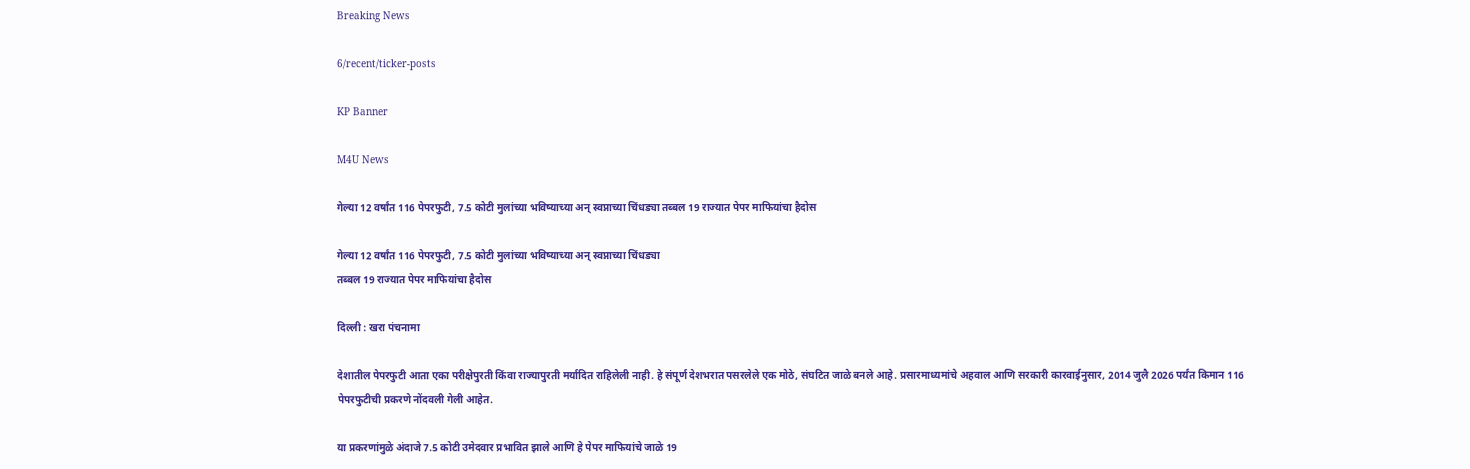Breaking News

6/recent/ticker-posts

KP Banner

M4U News

गेल्या 12 वर्षांत 116 पेपरफुटी, 7.5 कोटी मुलांच्या भविष्याच्या अन् स्वप्नाच्या चिंधड्या तब्बल 19 राज्यात पेपर माफियांचा हैदोस

गेल्या 12 वर्षांत 116 पेपरफुटी, 7.5 कोटी मुलांच्या भविष्याच्या अन् स्वप्नाच्या चिंधड्या
तब्बल 19 राज्यात पेपर माफियांचा हैदोस

दिल्ली : खरा पंचनामा

देशातील पेपरफुटी आता एका परीक्षेपुरती किंवा राज्यापुरती मर्यादित राहिलेली नाही. हे संपूर्ण देशभरात पसरलेले एक मोठे, संघटित जाळे बनले आहे. प्रसारमाध्यमांचे अहवाल आणि सरकारी कारवाईनुसार, 2014 जुलै 2026 पर्यंत किमान 116 पेपरफुटीची प्रकरणे नोंदवली गेली आहेत.

या प्रकरणांमुळे अंदाजे 7.5 कोटी उमेदवार प्रभावित झाले आणि हे पेपर माफियांचे जाळे 19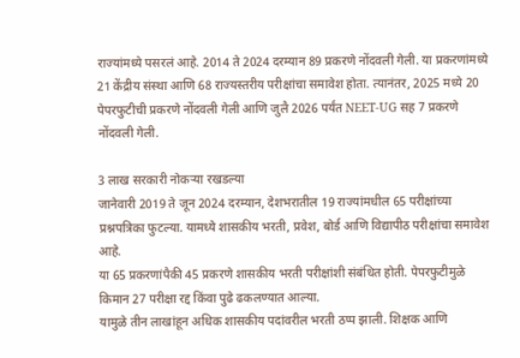राज्यांमध्ये पसरलं आहे. 2014 ते 2024 दरम्यान 89 प्रकरणे नोंदवली गेली. या प्रकरणांमध्ये 21 केंद्रीय संस्था आणि 68 राज्यस्तरीय परीक्षांचा समावेश होता. त्यानंतर, 2025 मध्ये 20 पेपरफुटीची प्रकरणे नोंदवली गेली आणि जुलै 2026 पर्यंत NEET-UG सह 7 प्रकरणे नोंदवली गेली.

3 लाख सरकारी नोकऱ्या रखडल्या
जानेवारी 2019 ते जून 2024 दरम्यान, देशभरातील 19 राज्यांमधील 65 परीक्षांच्या प्रश्नपत्रिका फुटल्या. यामध्ये शासकीय भरती, प्रवेश, बोर्ड आणि विद्यापीठ परीक्षांचा समावेश आहे.
या 65 प्रकरणांपैकी 45 प्रकरणे शासकीय भरती परीक्षांशी संबंधित होती. पेपरफुटीमुळे किमान 27 परीक्षा रद्द किंवा पुढे ढकलण्यात आल्या.
यामुळे तीन लाखांहून अधिक शासकीय पदांवरील भरती ठप्प झाली. शिक्षक आणि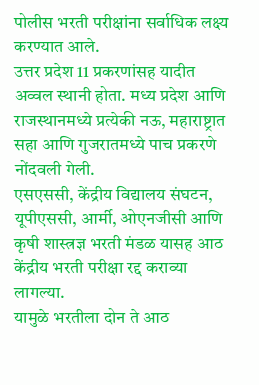पोलीस भरती परीक्षांना सर्वाधिक लक्ष्य करण्यात आले.
उत्तर प्रदेश 11 प्रकरणांसह यादीत अव्वल स्थानी होता. मध्य प्रदेश आणि राजस्थानमध्ये प्रत्येकी नऊ, महाराष्ट्रात सहा आणि गुजरातमध्ये पाच प्रकरणे नोंदवली गेली.
एसएससी, केंद्रीय विद्यालय संघटन, यूपीएससी, आर्मी, ओएनजीसी आणि कृषी शास्त्रज्ञ भरती मंडळ यासह आठ केंद्रीय भरती परीक्षा रद्द कराव्या लागल्या.
यामुळे भरतीला दोन ते आठ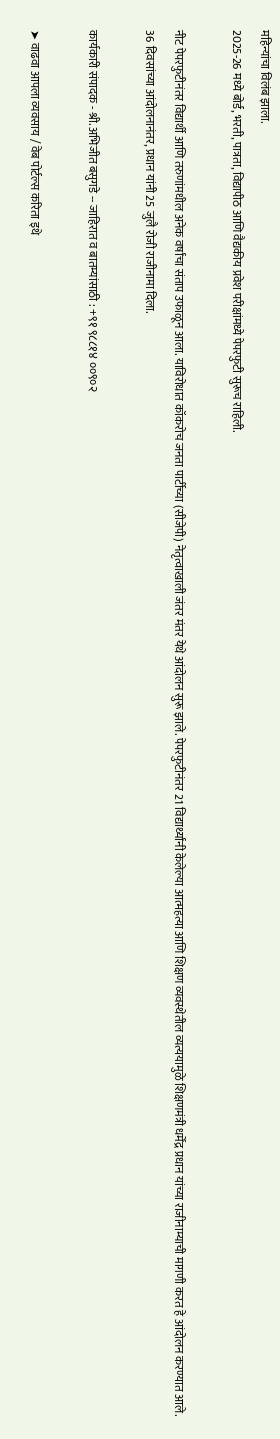महिन्यांचा विलंब झाला.
2025-26 मध्ये बोर्ड, भरती, पात्रता, विद्यापीठ आणि वैद्यकीय प्रवेश परीक्षांमध्ये पेपरफुटी सुरूच राहिली.

नीट पेपरफुटीनंतर विद्यार्थी आणि तरुणांमधील अनेक वर्षांचा संताप उफाळून आला. याविरोधात कॉकरोच जनता पार्टीच्या (सीजेपी) नेतृत्वाखाली जंतर मंतर येथे आंदोलन सुरू झाले. पेपरफुटीनंतर 21 विद्यार्थ्यांनी केलेल्या आत्महत्या आणि शिक्षण व्यवस्थेतील व्यत्ययामुळे शिक्षणमंत्री धर्मेंद्र प्रधान यांच्या राजीनाम्याची मागणी करत हे आंदोलन करण्यात आले. 36 दिवसांच्या आंदोलनानंतर, प्रधान यांनी 25 जुलै रोजी राजीनामा दिला.

कार्यकारी संपादक - श्री. अभिजीत बसुगडे -- जाहिरात व बातम्यांसाठी : +९१ ९८८१४ ००९०२

➤ वाढवा आपला व्यवसाय / वेब पोर्टल्स करिता इथे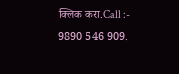क्लिक करा.Call :- 9890 546 909.